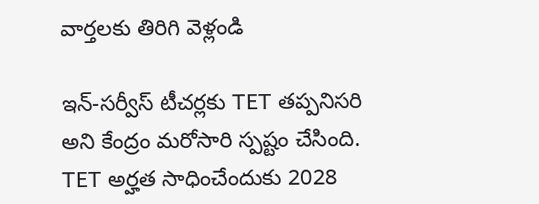వార్తలకు తిరిగి వెళ్లండి

ఇన్-సర్వీస్ టీచర్లకు TET తప్పనిసరి అని కేంద్రం మరోసారి స్పష్టం చేసింది. TET అర్హత సాధించేందుకు 2028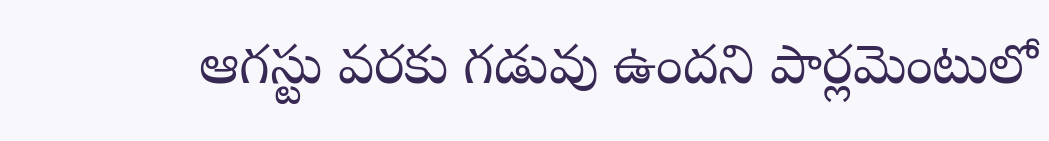ఆగస్టు వరకు గడువు ఉందని పార్లమెంటులో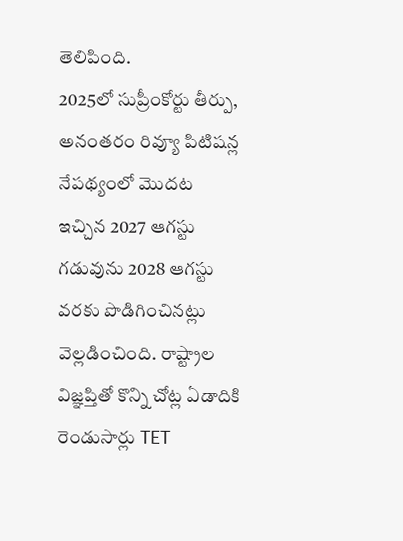తెలిపింది.
2025లో సుప్రీంకోర్టు తీర్పు, అనంతరం రివ్యూ పిటిషన్ల నేపథ్యంలో మొదట ఇచ్చిన 2027 ఆగస్టు గడువును 2028 ఆగస్టు వరకు పొడిగించినట్లు వెల్లడించింది. రాష్ట్రాల విజ్ఞప్తితో కొన్ని చోట్ల ఏడాదికి రెండుసార్లు TET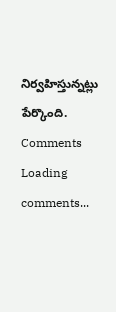నిర్వహిస్తున్నట్లు పేర్కొంది.
Comments
Loading comments...